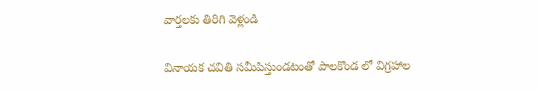వార్తలకు తిరిగి వెళ్లండి

వినాయక చవితి సమీపిస్తుండటంతో పాలకొండ లో విగ్రహాల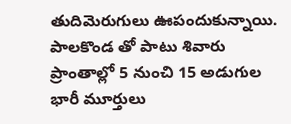తుదిమెరుగులు ఊపందుకున్నాయి. పాలకొండ తో పాటు శివారు ప్రాంతాల్లో 5 నుంచి 15 అడుగుల భారీ మూర్తులు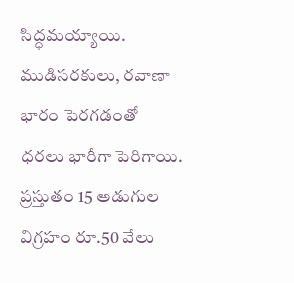సిద్ధమయ్యాయి.
ముడిసరకులు, రవాణా భారం పెరగడంతో ధరలు భారీగా పెరిగాయి. ప్రస్తుతం 15 అడుగుల విగ్రహం రూ.50 వేలు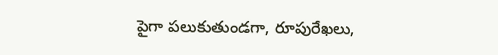పైగా పలుకుతుండగా, రూపురేఖలు,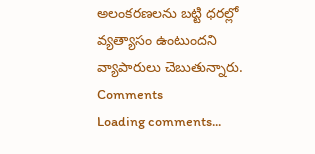అలంకరణలను బట్టి ధరల్లో వ్యత్యాసం ఉంటుందని వ్యాపారులు చెబుతున్నారు.
Comments
Loading comments...